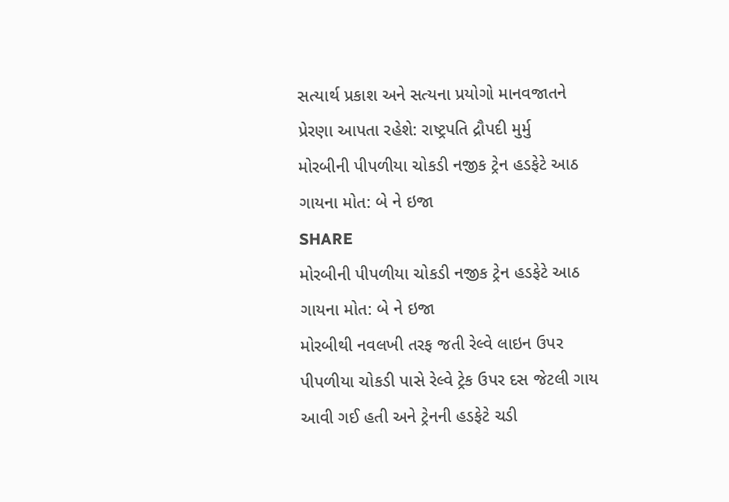સત્યાર્થ પ્રકાશ અને સત્યના પ્રયોગો માનવજાતને પ્રેરણા આપતા રહેશે: રાષ્ટ્રપતિ દ્રૌપદી મુર્મુ
મોરબીની પીપળીયા ચોકડી નજીક ટ્રેન હડફેટે આઠ ગાયના મોત: બે ને ઇજા
SHARE
મોરબીની પીપળીયા ચોકડી નજીક ટ્રેન હડફેટે આઠ ગાયના મોત: બે ને ઇજા
મોરબીથી નવલખી તરફ જતી રેલ્વે લાઇન ઉપર પીપળીયા ચોકડી પાસે રેલ્વે ટ્રેક ઉપર દસ જેટલી ગાય આવી ગઈ હતી અને ટ્રેનની હડફેટે ચડી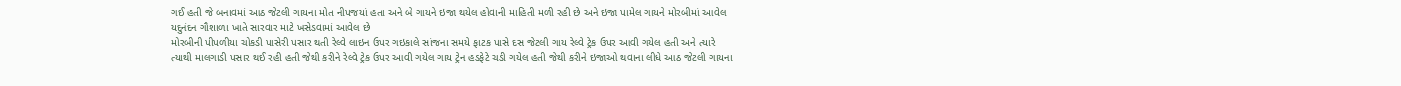ગઈ હતી જે બનાવમાં આઠ જેટલી ગાયના મોત નીપજયાં હતા અને બે ગાયને ઇજા થયેલ હોવાની માહિતી મળી રહી છે અને ઇજા પામેલ ગાયને મોરબીમાં આવેલ યદુનંદન ગૌશાળા ખાતે સારવાર માટે ખસેડવામાં આવેલ છે
મોરબીની પીપળીયા ચોકડી પાસેરી પસાર થતી રેલ્વે લાઇન ઉપર ગઇકાલે સાંજના સમયે ફાટક પાસે દસ જેટલી ગાય રેલ્વે ટ્રેક ઉપર આવી ગયેલ હતી અને ત્યારે ત્યાથી માલગાડી પસાર થઈ રહી હતી જેથી કરીને રેલ્વે ટ્રેક ઉપર આવી ગયેલ ગાય ટ્રેન હડફેટે ચડી ગયેલ હતી જેથી કરીને ઇજાઓ થવાના લીધે આઠ જેટલી ગાયના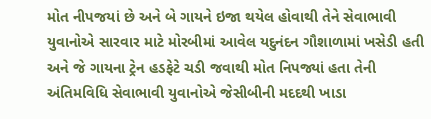મોત નીપજયાં છે અને બે ગાયને ઇજા થયેલ હોવાથી તેને સેવાભાવી યુવાનોએ સારવાર માટે મોરબીમાં આવેલ યદુનંદન ગૌશાળામાં ખસેડી હતી અને જે ગાયના ટ્રેન હડફેટે ચડી જવાથી મોત નિપજ્યાં હતા તેની અંતિમવિધિ સેવાભાવી યુવાનોએ જેસીબીની મદદથી ખાડા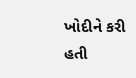ખોદીને કરી હતી